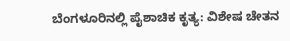ಬೆಂಗಳೂರಿನಲ್ಲಿ ಪೈಶಾಚಿಕ ಕೃತ್ಯ: ವಿಶೇಷ ಚೇತನ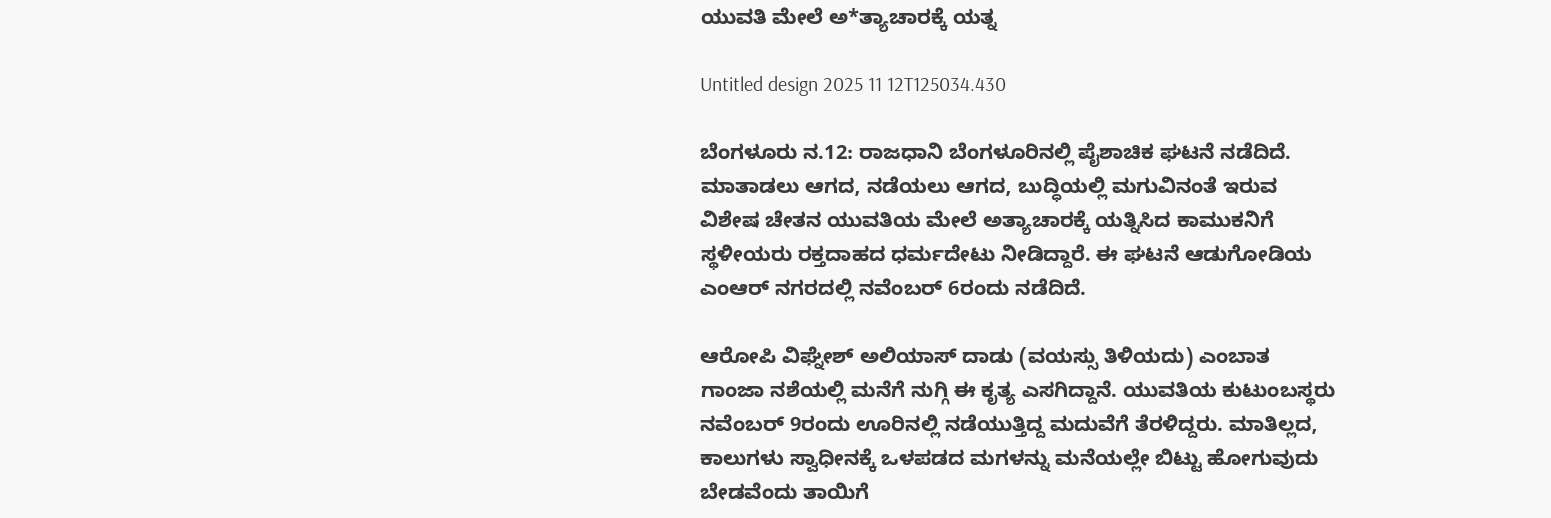ಯುವತಿ ಮೇಲೆ ಅ*ತ್ಯಾಚಾರಕ್ಕೆ ಯತ್ನ

Untitled design 2025 11 12T125034.430

ಬೆಂಗಳೂರು ನ.12: ರಾಜಧಾನಿ ಬೆಂಗಳೂರಿನಲ್ಲಿ ಪೈಶಾಚಿಕ ಘಟನೆ ನಡೆದಿದೆ. ಮಾತಾಡಲು ಆಗದ, ನಡೆಯಲು ಆಗದ, ಬುದ್ಧಿಯಲ್ಲಿ ಮಗುವಿನಂತೆ ಇರುವ ವಿಶೇಷ ಚೇತನ ಯುವತಿಯ ಮೇಲೆ ಅತ್ಯಾಚಾರಕ್ಕೆ ಯತ್ನಿಸಿದ ಕಾಮುಕನಿಗೆ ಸ್ಥಳೀಯರು ರಕ್ತದಾಹದ ಧರ್ಮದೇಟು ನೀಡಿದ್ದಾರೆ. ಈ ಘಟನೆ ಆಡುಗೋಡಿಯ ಎಂಆರ್ ನಗರದಲ್ಲಿ ನವೆಂಬರ್ 6ರಂದು ನಡೆದಿದೆ.

ಆರೋಪಿ ವಿಘ್ನೇಶ್ ಅಲಿಯಾಸ್ ದಾಡು (ವಯಸ್ಸು ತಿಳಿಯದು) ಎಂಬಾತ ಗಾಂಜಾ ನಶೆಯಲ್ಲಿ ಮನೆಗೆ ನುಗ್ಗಿ ಈ ಕೃತ್ಯ ಎಸಗಿದ್ದಾನೆ. ಯುವತಿಯ ಕುಟುಂಬಸ್ಥರು ನವೆಂಬರ್ 9ರಂದು ಊರಿನಲ್ಲಿ ನಡೆಯುತ್ತಿದ್ದ ಮದುವೆಗೆ ತೆರಳಿದ್ದರು. ಮಾತಿಲ್ಲದ, ಕಾಲುಗಳು ಸ್ವಾಧೀನಕ್ಕೆ ಒಳಪಡದ ಮಗಳನ್ನು ಮನೆಯಲ್ಲೇ ಬಿಟ್ಟು ಹೋಗುವುದು ಬೇಡವೆಂದು ತಾಯಿಗೆ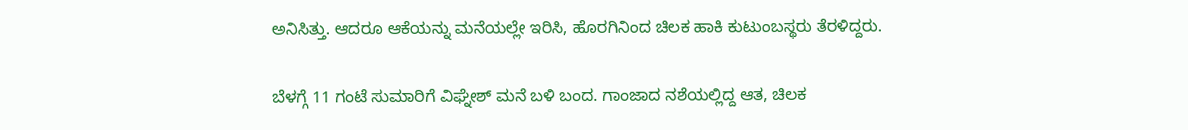ಅನಿಸಿತ್ತು. ಆದರೂ ಆಕೆಯನ್ನು ಮನೆಯಲ್ಲೇ ಇರಿಸಿ, ಹೊರಗಿನಿಂದ ಚಿಲಕ ಹಾಕಿ ಕುಟುಂಬಸ್ಥರು ತೆರಳಿದ್ದರು.

ಬೆಳಗ್ಗೆ 11 ಗಂಟೆ ಸುಮಾರಿಗೆ ವಿಘ್ನೇಶ್ ಮನೆ ಬಳಿ ಬಂದ. ಗಾಂಜಾದ ನಶೆಯಲ್ಲಿದ್ದ ಆತ, ಚಿಲಕ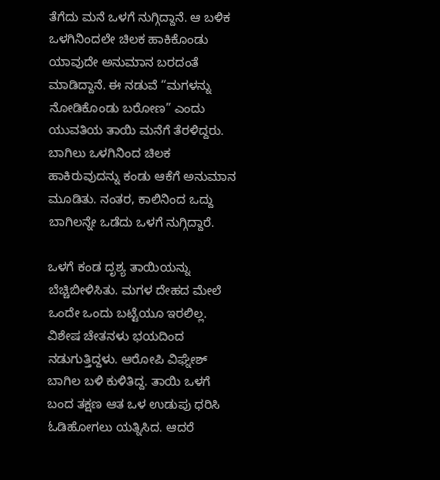ತೆಗೆದು ಮನೆ ಒಳಗೆ ನುಗ್ಗಿದ್ದಾನೆ. ಆ ಬಳಿಕ ಒಳಗಿನಿಂದಲೇ ಚಿಲಕ ಹಾಕಿಕೊಂಡು ಯಾವುದೇ ಅನುಮಾನ ಬರದಂತೆ ಮಾಡಿದ್ದಾನೆ. ಈ ನಡುವೆ “ಮಗಳನ್ನು ನೋಡಿಕೊಂಡು ಬರೋಣ” ಎಂದು ಯುವತಿಯ ತಾಯಿ ಮನೆಗೆ ತೆರಳಿದ್ದರು. ಬಾಗಿಲು ಒಳಗಿನಿಂದ ಚಿಲಕ ಹಾಕಿರುವುದನ್ನು ಕಂಡು ಆಕೆಗೆ ಅನುಮಾನ ಮೂಡಿತು. ನಂತರ, ಕಾಲಿನಿಂದ ಒದ್ದು ಬಾಗಿಲನ್ನೇ ಒಡೆದು ಒಳಗೆ ನುಗ್ಗಿದ್ದಾರೆ.

ಒಳಗೆ ಕಂಡ ದೃಶ್ಯ ತಾಯಿಯನ್ನು ಬೆಚ್ಚಿಬೀಳಿಸಿತು. ಮಗಳ ದೇಹದ ಮೇಲೆ ಒಂದೇ ಒಂದು ಬಟ್ಟೆಯೂ ಇರಲಿಲ್ಲ. ವಿಶೇಷ ಚೇತನಳು ಭಯದಿಂದ ನಡುಗುತ್ತಿದ್ದಳು. ಆರೋಪಿ ವಿಘ್ನೇಶ್ ಬಾಗಿಲ ಬಳಿ ಕುಳಿತಿದ್ದ. ತಾಯಿ ಒಳಗೆ ಬಂದ ತಕ್ಷಣ ಆತ ಒಳ ಉಡುಪು ಧರಿಸಿ ಓಡಿಹೋಗಲು ಯತ್ನಿಸಿದ. ಆದರೆ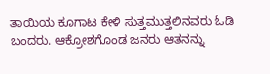ತಾಯಿಯ ಕೂಗಾಟ ಕೇಳಿ ಸುತ್ತಮುತ್ತಲಿನವರು ಓಡಿ ಬಂದರು. ಆಕ್ರೋಶಗೊಂಡ ಜನರು ಆತನನ್ನು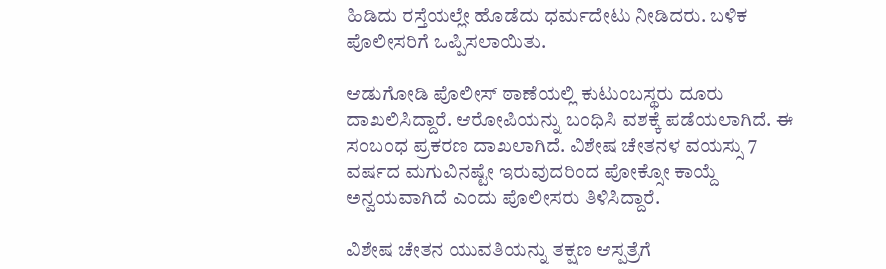ಹಿಡಿದು ರಸ್ತೆಯಲ್ಲೇ ಹೊಡೆದು ಧರ್ಮದೇಟು ನೀಡಿದರು. ಬಳಿಕ ಪೊಲೀಸರಿಗೆ ಒಪ್ಪಿಸಲಾಯಿತು.

ಆಡುಗೋಡಿ ಪೊಲೀಸ್ ಠಾಣೆಯಲ್ಲಿ ಕುಟುಂಬಸ್ಥರು ದೂರು ದಾಖಲಿಸಿದ್ದಾರೆ. ಆರೋಪಿಯನ್ನು ಬಂಧಿಸಿ ವಶಕ್ಕೆ ಪಡೆಯಲಾಗಿದೆ. ಈ ಸಂಬಂಧ ಪ್ರಕರಣ ದಾಖಲಾಗಿದೆ. ವಿಶೇಷ ಚೇತನಳ ವಯಸ್ಸು 7 ವರ್ಷದ ಮಗುವಿನಷ್ಟೇ ಇರುವುದರಿಂದ ಪೋಕ್ಸೋ ಕಾಯ್ದೆ ಅನ್ವಯವಾಗಿದೆ ಎಂದು ಪೊಲೀಸರು ತಿಳಿಸಿದ್ದಾರೆ.

ವಿಶೇಷ ಚೇತನ ಯುವತಿಯನ್ನು ತಕ್ಷಣ ಆಸ್ಪತ್ರೆಗೆ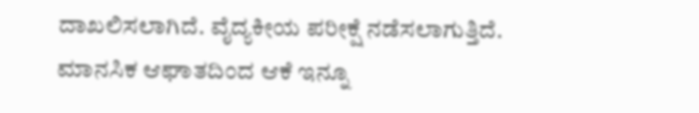ದಾಖಲಿಸಲಾಗಿದೆ. ವೈದ್ಯಕೀಯ ಪರೀಕ್ಷೆ ನಡೆಸಲಾಗುತ್ತಿದೆ. ಮಾನಸಿಕ ಆಘಾತದಿಂದ ಆಕೆ ಇನ್ನೂ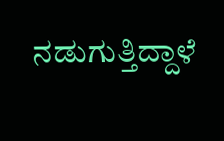ನಡುಗುತ್ತಿದ್ದಾಳೆ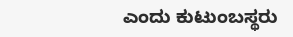ಎಂದು ಕುಟುಂಬಸ್ಥರು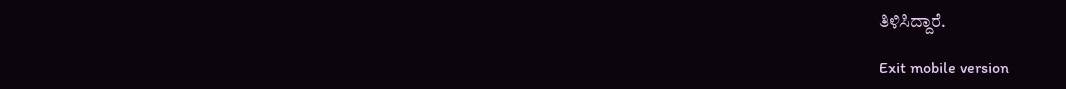ತಿಳಿಸಿದ್ದಾರೆ.

Exit mobile version